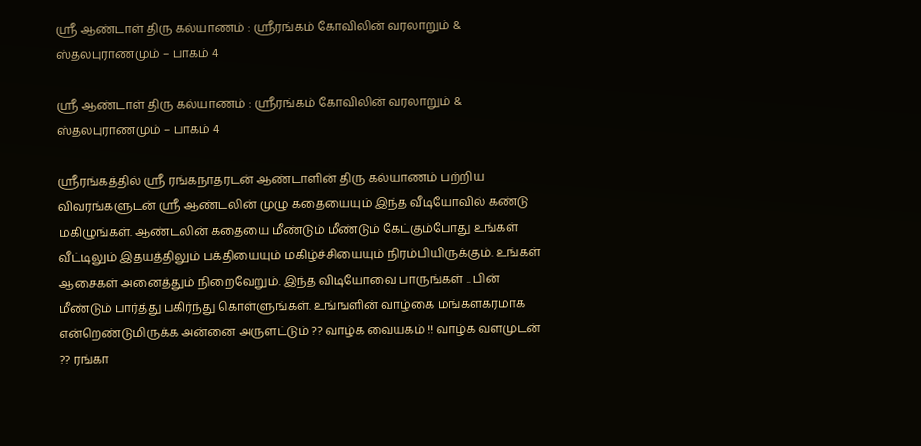ஸ்ரீ ஆண்டாள் திரு கல்யாணம் : ஸ்ரீரங்கம் கோவிலின் வரலாறும் & ஸ்தலபுராணமும் – பாகம் 4

ஸ்ரீ ஆண்டாள் திரு கல்யாணம் : ஸ்ரீரங்கம் கோவிலின் வரலாறும் & ஸ்தலபுராணமும் – பாகம் 4

ஸ்ரீரங்கத்தில் ஸ்ரீ ரங்கநாதரடன் ஆண்டாளின் திரு கல்யாணம் பற்றிய விவரங்களுடன் ஸ்ரீ ஆண்டலின் முழு கதையையும் இந்த வீடியோவில் கண்டு மகிழுங்கள். ஆண்டலின் கதையை மீண்டும் மீண்டும் கேட்கும்போது உங்கள் வீட்டிலும் இதயத்திலும் பக்தியையும் மகிழ்ச்சியையும் நிரம்பியிருக்கும். உங்கள் ஆசைகள் அனைத்தும் நிறைவேறும். இந்த விடியோவை பாருங்கள் .. பின் மீண்டும் பார்த்து பகிர்ந்து கொள்ளுங்கள். உங்ஙளின் வாழ்கை மங்களகரமாக என்றெண்டுமிருக்க அன்னை அருளட்டும் ?? வாழ்க வையகம் !! வாழ்க வளமுடன் ?? ரங்கா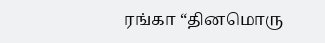ரங்கா “தினமொரு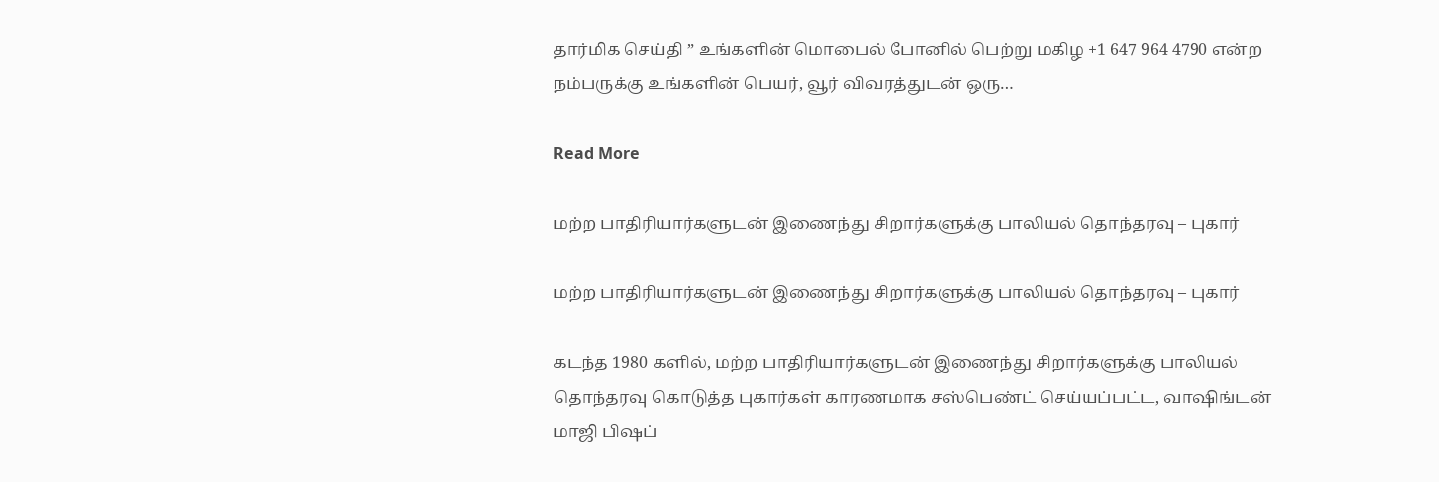தார்மிக செய்தி ” உங்களின் மொபைல் போனில் பெற்று மகிழ +1 647 964 4790 என்ற நம்பருக்கு உங்களின் பெயர், வூர் விவரத்துடன் ஒரு…

Read More

மற்ற பாதிரியார்களுடன் இணைந்து சிறார்களுக்கு பாலியல் தொந்தரவு – புகார்

மற்ற பாதிரியார்களுடன் இணைந்து சிறார்களுக்கு பாலியல் தொந்தரவு – புகார்

கடந்த 1980 களில், மற்ற பாதிரியார்களுடன் இணைந்து சிறார்களுக்கு பாலியல் தொந்தரவு கொடுத்த புகார்கள் காரணமாக சஸ்பெண்ட் செய்யப்பட்ட, வாஷிங்டன் மாஜி பிஷப்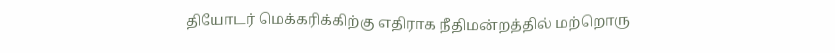தியோடர் மெக்கரிக்கிற்கு எதிராக நீதிமன்றத்தில் மற்றொரு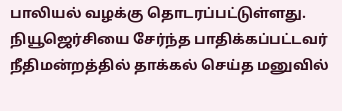பாலியல் வழக்கு தொடரப்பட்டுள்ளது. நியூஜெர்சியை சேர்ந்த பாதிக்கப்பட்டவர் நீதிமன்றத்தில் தாக்கல் செய்த மனுவில்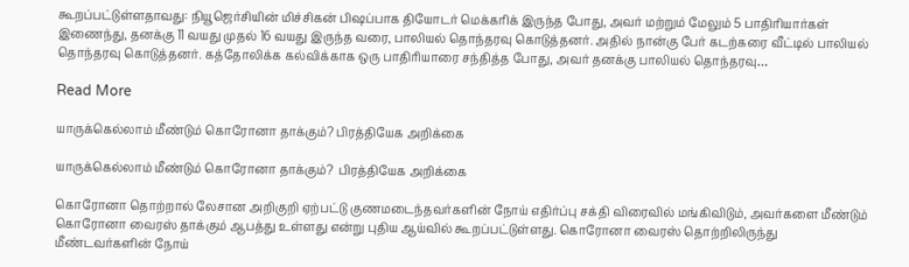கூறப்பட்டுள்ளதாவது: நியூஜெர்சியின் மிச்சிகன் பிஷப்பாக தியோடர் மெக்கரிக் இருந்த போது, அவர் மற்றும் மேலும் 5 பாதிரியார்கள் இணைந்து, தனக்கு 11 வயது முதல் 16 வயது இருந்த வரை, பாலியல் தொந்தரவு கொடுத்தனர். அதில் நான்கு பேர் கடற்கரை வீட்டில் பாலியல் தொந்தரவு கொடுத்தனர். கத்தோலிக்க கல்விக்காக ஒரு பாதிரியாரை சந்தித்த போது, அவர் தனக்கு பாலியல் தொந்தரவு…

Read More

யாருக்கெல்லாம் மீண்டும் கொரோனா தாக்கும்? பிரத்தியேக அறிக்கை

யாருக்கெல்லாம் மீண்டும் கொரோனா தாக்கும்?  பிரத்தியேக அறிக்கை

கொரோனா தொற்றால் லேசான அறிகுறி ஏற்பட்டு குணமடைந்தவர்களின் நோய் எதிர்ப்பு சக்தி விரைவில் மங்கிவிடும், அவர்களை மீண்டும் கொரோனா வைரஸ் தாக்கும் ஆபத்து உள்ளது என்று புதிய ஆய்வில் கூறப்பட்டுள்ளது. கொரோனா வைரஸ் தொற்றிலிருந்து மீண்டவர்களின் நோய்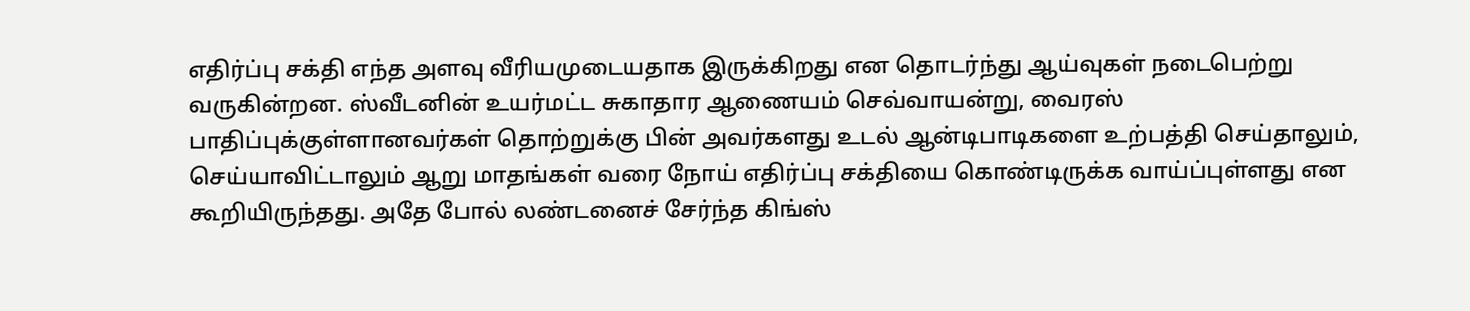எதிர்ப்பு சக்தி எந்த அளவு வீரியமுடையதாக இருக்கிறது என தொடர்ந்து ஆய்வுகள் நடைபெற்று வருகின்றன. ஸ்வீடனின் உயர்மட்ட சுகாதார ஆணையம் செவ்வாயன்று, வைரஸ் பாதிப்புக்குள்ளானவர்கள் தொற்றுக்கு பின் அவர்களது உடல் ஆன்டிபாடிகளை உற்பத்தி செய்தாலும், செய்யாவிட்டாலும் ஆறு மாதங்கள் வரை நோய் எதிர்ப்பு சக்தியை கொண்டிருக்க வாய்ப்புள்ளது என கூறியிருந்தது. அதே போல் லண்டனைச் சேர்ந்த கிங்ஸ்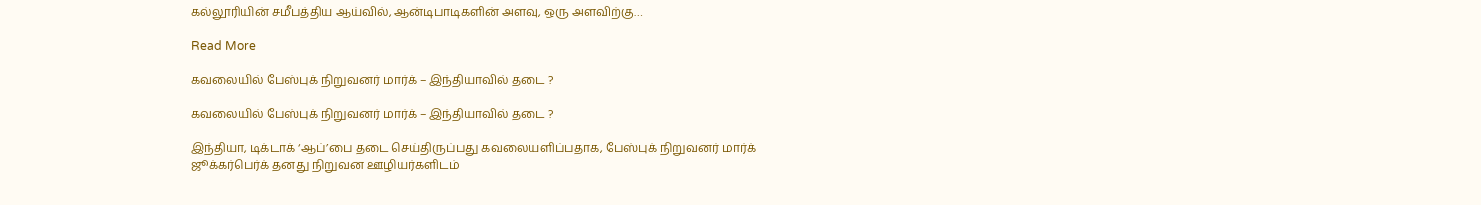கல்லூரியின் சமீபத்திய ஆய்வில், ஆன்டிபாடிகளின் அளவு, ஒரு அளவிற்கு…

Read More

கவலையில் பேஸ்புக் நிறுவனர் மார்க் – இந்தியாவில் தடை ?

கவலையில் பேஸ்புக் நிறுவனர் மார்க் – இந்தியாவில் தடை ?

இந்தியா, டிக்டாக் ‘ஆப்’பை தடை செய்திருப்பது கவலையளிப்பதாக, பேஸ்புக் நிறுவனர் மார்க் ஜூக்கர்பெர்க் தனது நிறுவன ஊழியர்களிடம்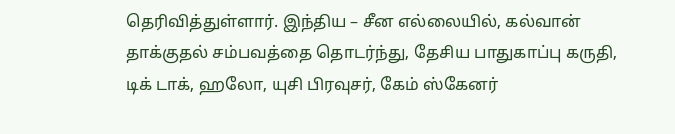தெரிவித்துள்ளார். இந்திய – சீன எல்லையில், கல்வான் தாக்குதல் சம்பவத்தை தொடர்ந்து, தேசிய பாதுகாப்பு கருதி, டிக் டாக், ஹலோ, யுசி பிரவுசர், கேம் ஸ்கேனர்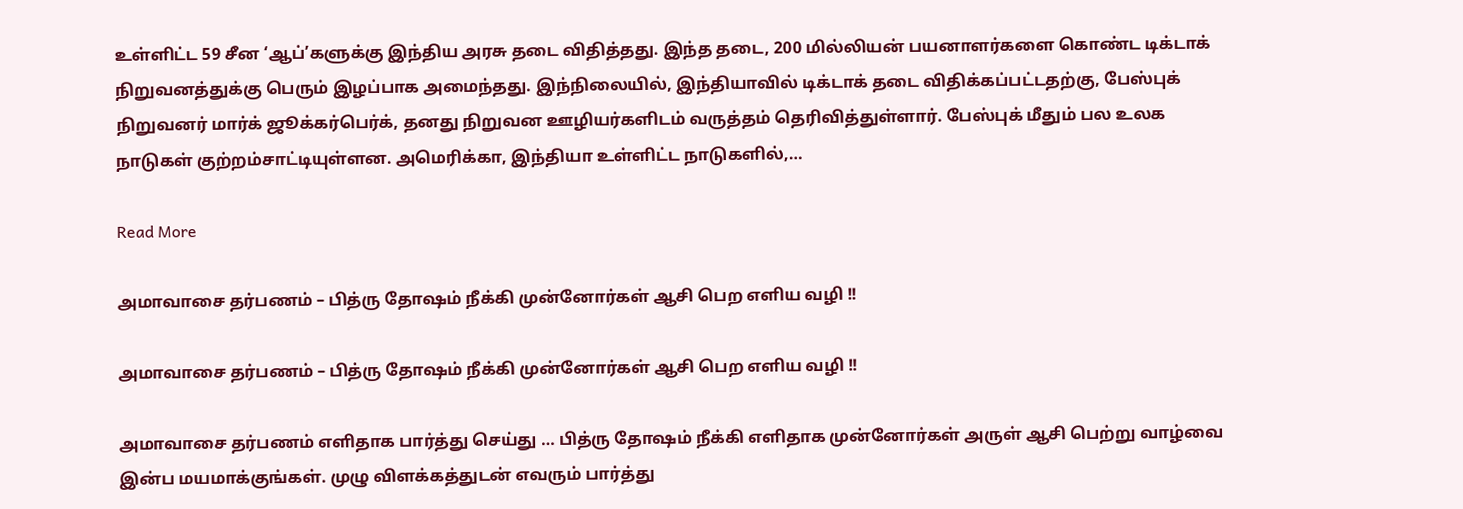உள்ளிட்ட 59 சீன ‘ஆப்’களுக்கு இந்திய அரசு தடை விதித்தது. இந்த தடை, 200 மில்லியன் பயனாளர்களை கொண்ட டிக்டாக் நிறுவனத்துக்கு பெரும் இழப்பாக அமைந்தது. இந்நிலையில், இந்தியாவில் டிக்டாக் தடை விதிக்கப்பட்டதற்கு, பேஸ்புக் நிறுவனர் மார்க் ஜூக்கர்பெர்க், தனது நிறுவன ஊழியர்களிடம் வருத்தம் தெரிவித்துள்ளார். பேஸ்புக் மீதும் பல உலக நாடுகள் குற்றம்சாட்டியுள்ளன. அமெரிக்கா, இந்தியா உள்ளிட்ட நாடுகளில்,…

Read More

அமாவாசை தர்பணம் – பித்ரு தோஷம் நீக்கி முன்னோர்கள் ஆசி பெற எளிய வழி !!

அமாவாசை தர்பணம் – பித்ரு தோஷம் நீக்கி முன்னோர்கள் ஆசி பெற எளிய வழி !!

அமாவாசை தர்பணம் எளிதாக பார்த்து செய்து … பித்ரு தோஷம் நீக்கி எளிதாக முன்னோர்கள் அருள் ஆசி பெற்று வாழ்வை இன்ப மயமாக்குங்கள். முழு விளக்கத்துடன் எவரும் பார்த்து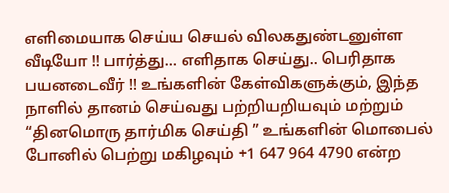எளிமையாக செய்ய செயல் விலகதுண்டனுள்ள வீடியோ !! பார்த்து… எளிதாக செய்து.. பெரிதாக பயனடைவீர் !! உங்களின் கேள்விகளுக்கும், இந்த நாளில் தானம் செய்வது பற்றியறியவும் மற்றும் “தினமொரு தார்மிக செய்தி ” உங்களின் மொபைல் போனில் பெற்று மகிழவும் +1 647 964 4790 என்ற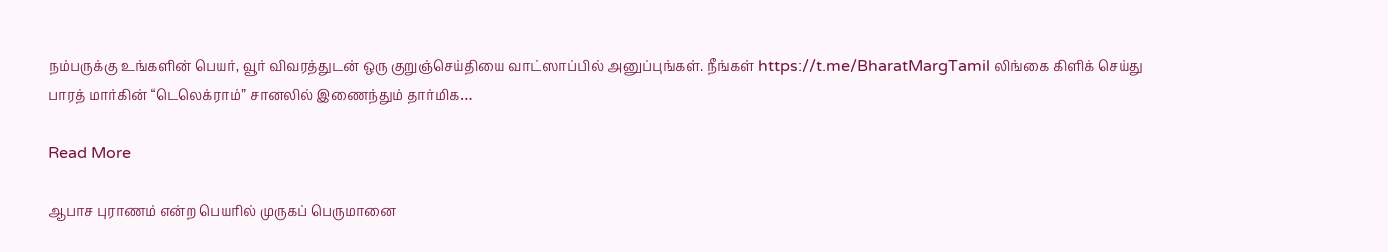நம்பருக்கு உங்களின் பெயர், வூர் விவரத்துடன் ஒரு குறுஞ்செய்தியை வாட்ஸாப்பில் அனுப்புங்கள். நீங்கள் https://t.me/BharatMargTamil லிங்கை கிளிக் செய்து பாரத் மார்கின் “டெலெக்ராம்” சானலில் இணைந்தும் தார்மிக…

Read More

ஆபாச புராணம் என்ற பெயரில் முருகப் பெருமானை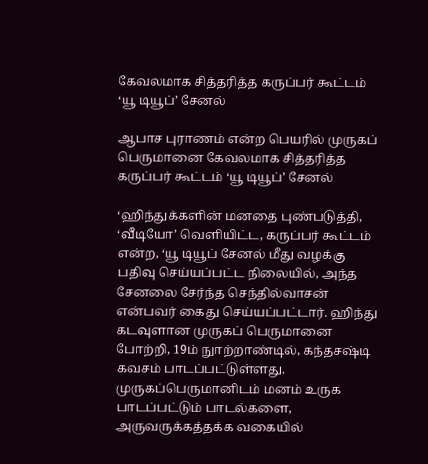கேவலமாக சித்தரித்த கருப்பர் கூட்டம் ‘யூ டியூப்’ சேனல்

ஆபாச புராணம் என்ற பெயரில் முருகப் பெருமானை கேவலமாக சித்தரித்த கருப்பர் கூட்டம் ‘யூ டியூப்’ சேனல்

‘ஹிந்துக்களின் மனதை புண்படுத்தி, ‘வீடியோ’ வெளியிட்ட, கருப்பர் கூட்டம் என்ற, ‘யூ டியூப் சேனல் மீது வழக்கு பதிவு செய்யப்பட்ட நிலையில், அந்த சேனலை சேர்ந்த செந்தில்வாசன் என்பவர் கைது செய்யப்பட்டார். ஹிந்து கடவுளான முருகப் பெருமானை போற்றி, 19ம் நுாற்றாண்டில், கந்தசஷ்டி கவசம் பாடப்பட்டுள்ளது. முருகப்பெருமானிடம் மனம் உருக பாடப்பட்டும் பாடல்களை, அருவருக்கத்தக்க வகையில்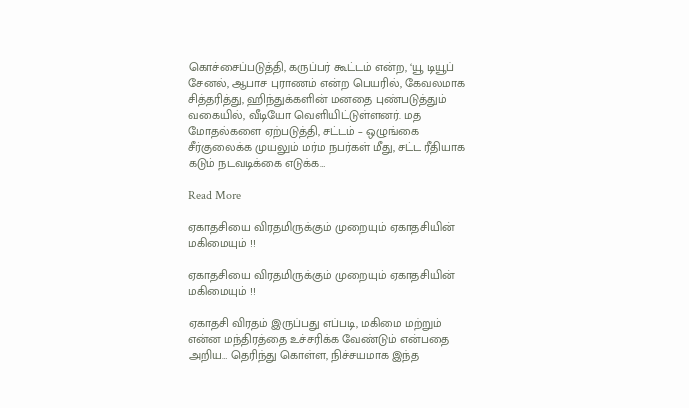கொச்சைப்படுத்தி, கருப்பர் கூட்டம் என்ற, ‘யூ டியூப் சேனல், ஆபாச புராணம் என்ற பெயரில், கேவலமாக சித்தரித்து, ஹிந்துக்களின் மனதை புண்படுத்தும் வகையில், வீடியோ வெளியிட்டுள்ளனர். மத மோதல்களை ஏற்படுத்தி, சட்டம் – ஒழுங்கை சீர்குலைக்க முயலும் மர்ம நபர்கள் மீது, சட்ட ரீதியாக கடும் நடவடிக்கை எடுக்க…

Read More

ஏகாதசியை விரதமிருக்கும் முறையும் ஏகாதசியின் மகிமையும் !!

ஏகாதசியை விரதமிருக்கும் முறையும் ஏகாதசியின் மகிமையும் !!

ஏகாதசி விரதம் இருப்பது எப்படி, மகிமை மற்றும் என்ன மந்திரத்தை உச்சரிக்க வேண்டும் என்பதை அறிய… தெரிந்து கொள்ள, நிச்சயமாக இந்த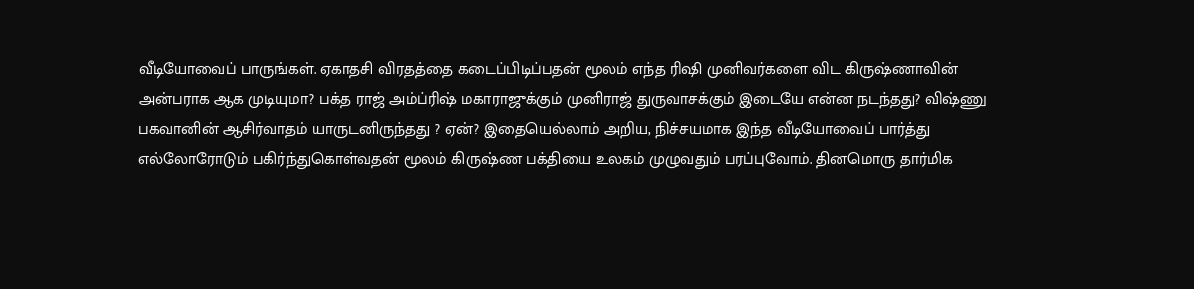வீடியோவைப் பாருங்கள். ஏகாதசி விரதத்தை கடைப்பிடிப்பதன் மூலம் எந்த ரிஷி முனிவர்களை விட கிருஷ்ணாவின் அன்பராக ஆக முடியுமா? பக்த ராஜ் அம்ப்ரிஷ் மகாராஜுக்கும் முனிராஜ் துருவாசக்கும் இடையே என்ன நடந்தது? விஷ்ணு பகவானின் ஆசிர்வாதம் யாருடனிருந்தது ? ஏன்? இதையெல்லாம் அறிய, நிச்சயமாக இந்த வீடியோவைப் பார்த்து எல்லோரோடும் பகிர்ந்துகொள்வதன் மூலம் கிருஷ்ண பக்தியை உலகம் முழுவதும் பரப்புவோம். தினமொரு தார்மிக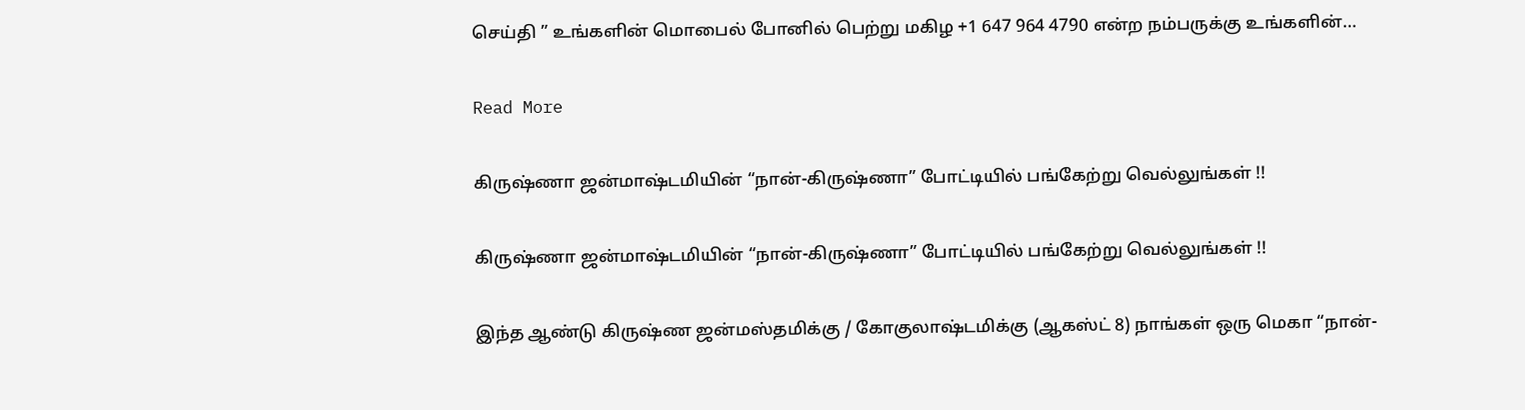செய்தி ” உங்களின் மொபைல் போனில் பெற்று மகிழ +1 647 964 4790 என்ற நம்பருக்கு உங்களின்…

Read More

கிருஷ்ணா ஜன்மாஷ்டமியின் “நான்-கிருஷ்ணா” போட்டியில் பங்கேற்று வெல்லுங்கள் !!

கிருஷ்ணா ஜன்மாஷ்டமியின் “நான்-கிருஷ்ணா” போட்டியில் பங்கேற்று வெல்லுங்கள் !!

இந்த ஆண்டு கிருஷ்ண ஜன்மஸ்தமிக்கு / கோகுலாஷ்டமிக்கு (ஆகஸ்ட் 8) நாங்கள் ஒரு மெகா “நான்-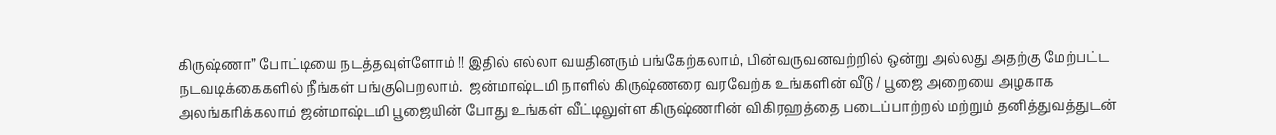கிருஷ்ணா” போட்டியை நடத்தவுள்ளோம் !! இதில் எல்லா வயதினரும் பங்கேற்கலாம், பின்வருவனவற்றில் ஒன்று அல்லது அதற்கு மேற்பட்ட நடவடிக்கைகளில் நீங்கள் பங்குபெறலாம்.  ஜன்மாஷ்டமி நாளில் கிருஷ்ணரை வரவேற்க உங்களின் வீடு / பூஜை அறையை அழகாக அலங்கரிக்கலாம் ஜன்மாஷ்டமி பூஜையின் போது உங்கள் வீட்டிலுள்ள கிருஷ்ணரின் விகிரஹத்தை படைப்பாற்றல் மற்றும் தனித்துவத்துடன்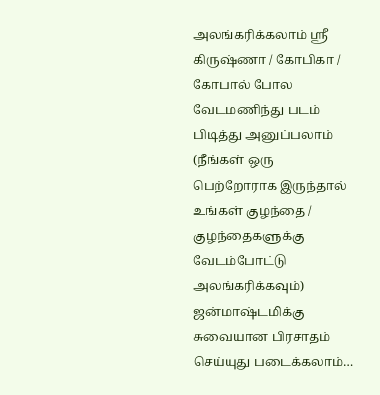அலங்கரிக்கலாம் ஸ்ரீ கிருஷ்ணா / கோபிகா / கோபால் போல வேடமணிந்து படம் பிடித்து அனுப்பலாம் (நீங்கள் ஒரு பெற்றோராக இருந்தால் உங்கள் குழந்தை / குழந்தைகளுக்கு வேடம்போட்டு அலங்கரிக்கவும்) ஜன்மாஷ்டமிக்கு சுவையான பிரசாதம் செய்யுது படைக்கலாம்…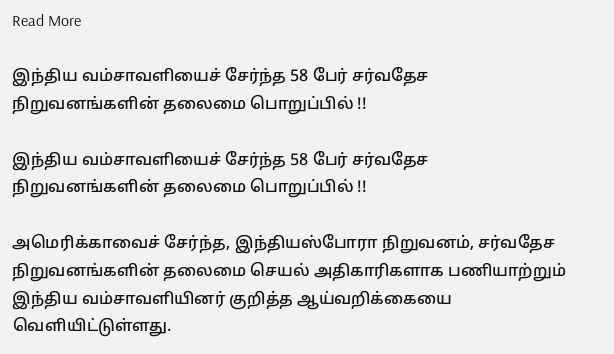Read More

இந்திய வம்சாவளியைச் சேர்ந்த 58 பேர் சர்வதேச நிறுவனங்களின் தலைமை பொறுப்பில் !!

இந்திய வம்சாவளியைச் சேர்ந்த 58 பேர் சர்வதேச நிறுவனங்களின் தலைமை பொறுப்பில் !!

அமெரிக்காவைச் சேர்ந்த, இந்தியஸ்போரா நிறுவனம், சர்வதேச நிறுவனங்களின் தலைமை செயல் அதிகாரிகளாக பணியாற்றும் இந்திய வம்சாவளியினர் குறித்த ஆய்வறிக்கையை வெளியிட்டுள்ளது.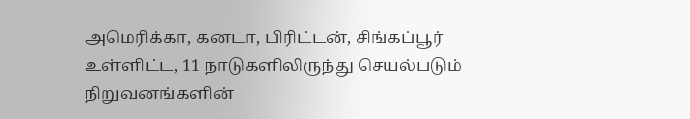அமெரிக்கா, கனடா, பிரிட்டன், சிங்கப்பூர் உள்ளிட்ட, 11 நாடுகளிலிருந்து செயல்படும் நிறுவனங்களின்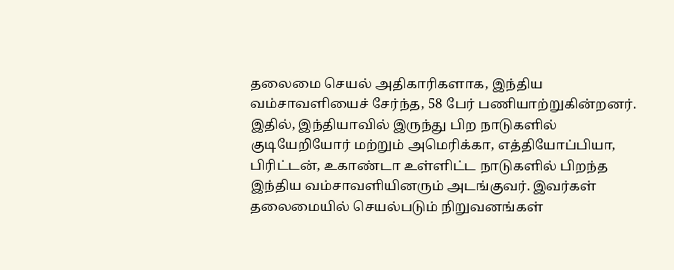தலைமை செயல் அதிகாரிகளாக, இந்திய வம்சாவளியைச் சேர்ந்த, 58 பேர் பணியாற்றுகின்றனர். இதில், இந்தியாவில் இருந்து பிற நாடுகளில் குடியேறியோர் மற்றும் அமெரிக்கா, எத்தியோப்பியா, பிரிட்டன், உகாண்டா உள்ளிட்ட நாடுகளில் பிறந்த இந்திய வம்சாவளியினரும் அடங்குவர். இவர்கள் தலைமையில் செயல்படும் நிறுவனங்கள்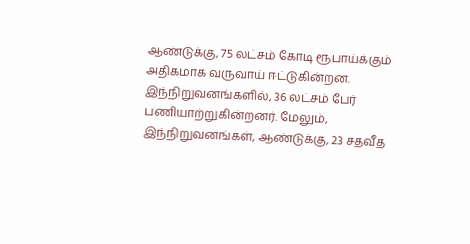ஆண்டுக்கு, 75 லட்சம் கோடி ரூபாய்க்கும் அதிகமாக வருவாய் ஈட்டுகின்றன. இந்நிறுவனங்களில், 36 லட்சம் பேர் பணியாற்றுகின்றனர். மேலும், இந்நிறுவனங்கள், ஆண்டுக்கு, 23 சதவீத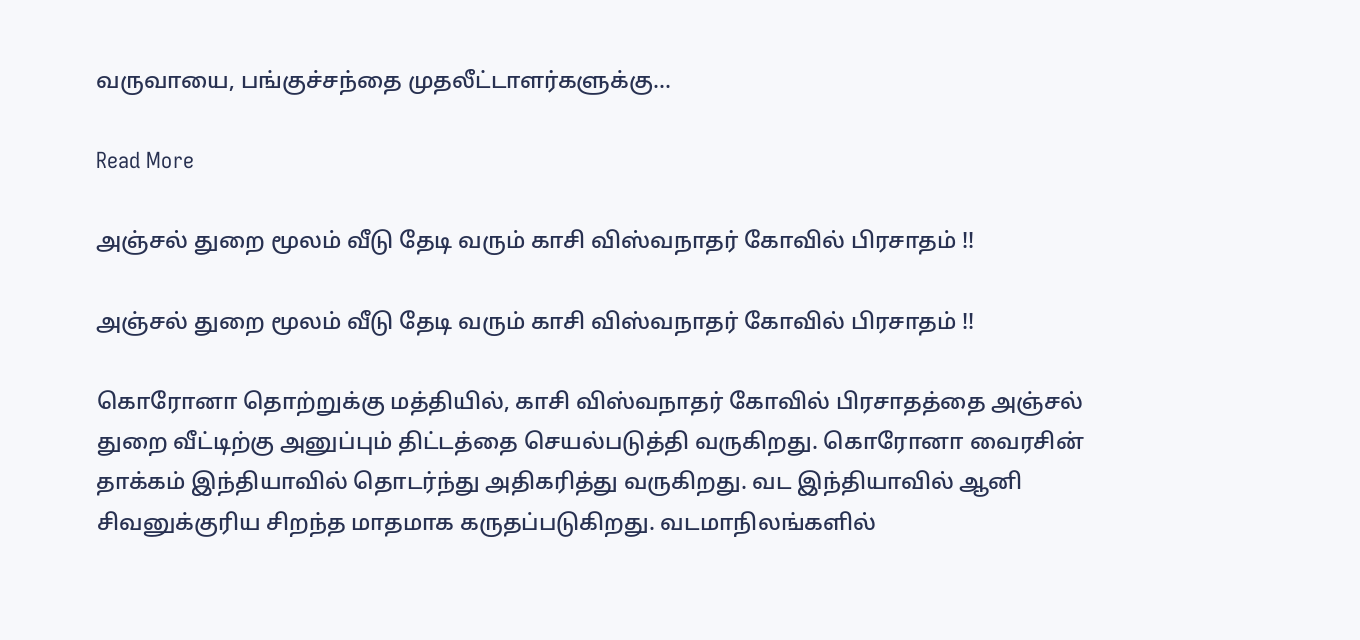வருவாயை, பங்குச்சந்தை முதலீட்டாளர்களுக்கு…

Read More

அஞ்சல் துறை மூலம் வீடு தேடி வரும் காசி விஸ்வநாதர் கோவில் பிரசாதம் !!

அஞ்சல் துறை மூலம் வீடு தேடி வரும் காசி விஸ்வநாதர் கோவில் பிரசாதம் !!

கொரோனா தொற்றுக்கு மத்தியில், காசி விஸ்வநாதர் கோவில் பிரசாதத்தை அஞ்சல் துறை வீட்டிற்கு அனுப்பும் திட்டத்தை செயல்படுத்தி வருகிறது. கொரோனா வைரசின் தாக்கம் இந்தியாவில் தொடர்ந்து அதிகரித்து வருகிறது. வட இந்தியாவில் ஆனி சிவனுக்குரிய சிறந்த மாதமாக கருதப்படுகிறது. வடமாநிலங்களில்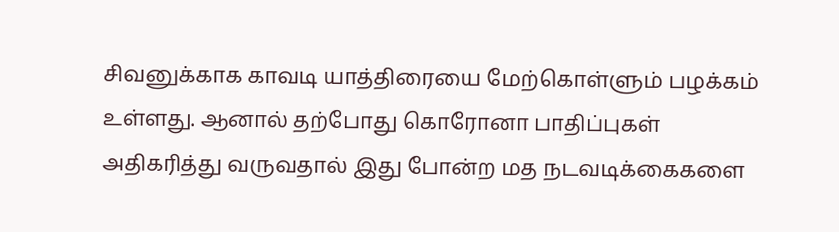சிவனுக்காக காவடி யாத்திரையை மேற்கொள்ளும் பழக்கம் உள்ளது. ஆனால் தற்போது கொரோனா பாதிப்புகள் அதிகரித்து வருவதால் இது போன்ற மத நடவடிக்கைகளை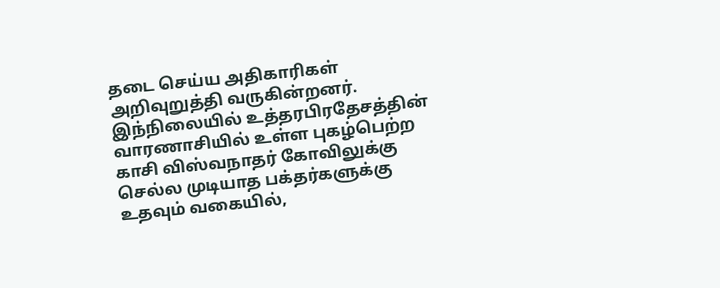தடை செய்ய அதிகாரிகள் அறிவுறுத்தி வருகின்றனர். இந்நிலையில் உத்தரபிரதேசத்தின் வாரணாசியில் உள்ள புகழ்பெற்ற காசி விஸ்வநாதர் கோவிலுக்கு செல்ல முடியாத பக்தர்களுக்கு உதவும் வகையில்,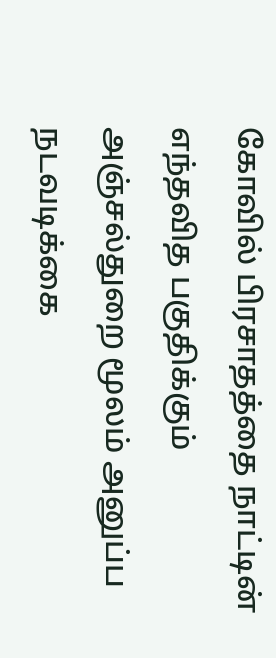கோவில் பிரசாதத்தை நாட்டின் எந்தவித பகுதிக்கும் அஞ்சல்துறை மூலம் அனுப்ப நடவடிக்கை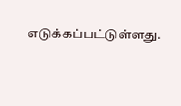எடுக்கப்பட்டுள்ளது.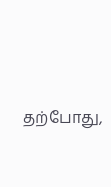தற்போது,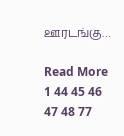ஊரடங்கு…

Read More
1 44 45 46 47 48 77